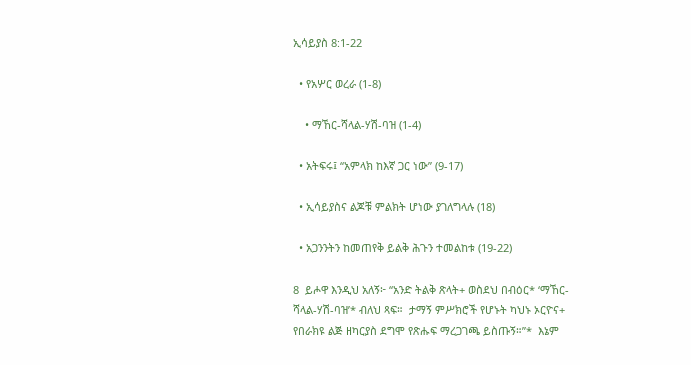ኢሳይያስ 8:1-22

  • የአሦር ወረራ (1-8)

    • ማኸር-ሻላል-ሃሽ-ባዝ (1-4)

  • አትፍሩ፤ “አምላክ ከእኛ ጋር ነው” (9-17)

  • ኢሳይያስና ልጆቹ ምልክት ሆነው ያገለግላሉ (18)

  • አጋንንትን ከመጠየቅ ይልቅ ሕጉን ተመልከቱ (19-22)

8  ይሖዋ እንዲህ አለኝ፦ “አንድ ትልቅ ጽላት+ ወስደህ በብዕር* ‘ማኸር-ሻላል-ሃሽ-ባዝ’* ብለህ ጻፍ።  ታማኝ ምሥክሮች የሆኑት ካህኑ ኦርዮና+ የበራክዩ ልጅ ዘካርያስ ደግሞ የጽሑፍ ማረጋገጫ ይስጡኝ።”*  እኔም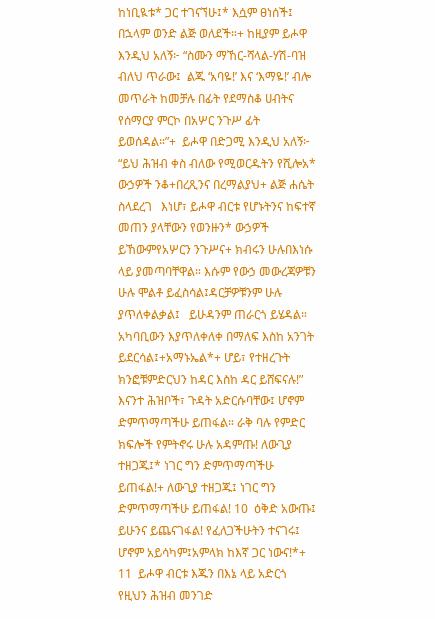ከነቢዪቱ* ጋር ተገናኘሁ፤* እሷም ፀነሰች፤ በኋላም ወንድ ልጅ ወለደች።+ ከዚያም ይሖዋ እንዲህ አለኝ፦ “ስሙን ማኸር-ሻላል-ሃሽ-ባዝ ብለህ ጥራው፤  ልጁ ‘አባዬ!’ እና ‘እማዬ!’ ብሎ መጥራት ከመቻሉ በፊት የደማስቆ ሀብትና የሰማርያ ምርኮ በአሦር ንጉሥ ፊት ይወሰዳል።”+  ይሖዋ በድጋሚ እንዲህ አለኝ፦   “ይህ ሕዝብ ቀስ ብለው የሚወርዱትን የሺሎአ* ውኃዎች ንቆ+በረጺንና በረማልያህ+ ልጅ ሐሴት ስላደረገ   እነሆ፣ ይሖዋ ብርቱ የሆኑትንና ከፍተኛ መጠን ያላቸውን የወንዙን* ውኃዎች ይኸውምየአሦርን ንጉሥና+ ክብሩን ሁሉበእነሱ ላይ ያመጣባቸዋል። እሱም የውኃ መውረጃዎቹን ሁሉ ሞልቶ ይፈስሳል፤ዳርቻዎቹንም ሁሉ ያጥለቀልቃል፤   ይሁዳንም ጠራርጎ ይሄዳል። አካባቢውን እያጥለቀለቀ በማለፍ እስከ አንገት ይደርሳል፤+አማኑኤል*+ ሆይ፣ የተዘረጉት ክንፎቹምድርህን ከዳር እስከ ዳር ይሸፍናሉ!”   እናንተ ሕዝቦች፣ ጉዳት አድርሱባቸው፤ ሆኖም ድምጥማጣችሁ ይጠፋል። ራቅ ባሉ የምድር ክፍሎች የምትኖሩ ሁሉ አዳምጡ! ለውጊያ ተዘጋጁ፤* ነገር ግን ድምጥማጣችሁ ይጠፋል!+ ለውጊያ ተዘጋጁ፤ ነገር ግን ድምጥማጣችሁ ይጠፋል! 10  ዕቅድ አውጡ፤ ይሁንና ይጨናገፋል! የፈለጋችሁትን ተናገሩ፤ ሆኖም አይሳካም፤አምላክ ከእኛ ጋር ነውና!*+ 11  ይሖዋ ብርቱ እጁን በእኔ ላይ አድርጎ የዚህን ሕዝብ መንገድ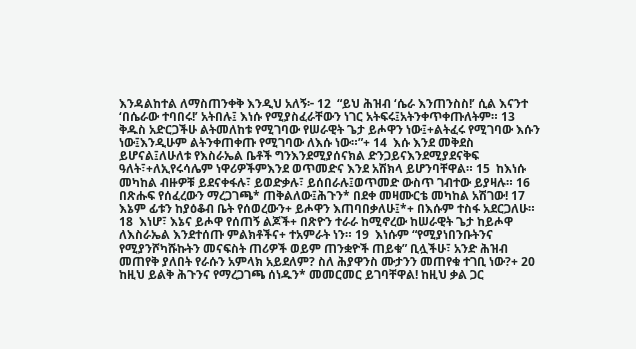እንዳልከተል ለማስጠንቀቅ እንዲህ አለኝ፦ 12  “ይህ ሕዝብ ‘ሴራ እንጠንስስ!’ ሲል እናንተ ‘በሴራው ተባበሩ!’ አትበሉ፤ እነሱ የሚያስፈራቸውን ነገር አትፍሩ፤አትንቀጥቀጡለትም። 13  ቅዱስ አድርጋችሁ ልትመለከቱ የሚገባው የሠራዊት ጌታ ይሖዋን ነው፤+ልትፈሩ የሚገባው እሱን ነው፤እንዲሁም ልትንቀጠቀጡ የሚገባው ለእሱ ነው።”+ 14  እሱ እንደ መቅደስ ይሆናል፤ለሁለቱ የእስራኤል ቤቶች ግንእንደሚያሰናክል ድንጋይናእንደሚያደናቅፍ ዓለት፣+ለኢየሩሳሌም ነዋሪዎችምእንደ ወጥመድና እንደ አሽክላ ይሆንባቸዋል። 15  ከእነሱ መካከል ብዙዎቹ ይደናቀፋሉ፣ ይወድቃሉ፣ ይሰበራሉ፤ወጥመድ ውስጥ ገብተው ይያዛሉ። 16  በጽሑፍ የሰፈረውን ማረጋገጫ* ጠቅልለው፤ሕጉን* በደቀ መዛሙርቴ መካከል አሽገው! 17  እኔም ፊቱን ከያዕቆብ ቤት የሰወረውን+ ይሖዋን እጠባበቃለሁ፤*+ በእሱም ተስፋ አደርጋለሁ። 18  እነሆ፣ እኔና ይሖዋ የሰጠኝ ልጆች+ በጽዮን ተራራ ከሚኖረው ከሠራዊት ጌታ ከይሖዋ ለእስራኤል እንደተሰጡ ምልክቶችና+ ተአምራት ነን። 19  እነሱም “የሚያነበንቡትንና የሚያንሾካሹኩትን መናፍስት ጠሪዎች ወይም ጠንቋዮች ጠይቁ” ቢሏችሁ፣ አንድ ሕዝብ መጠየቅ ያለበት የራሱን አምላክ አይደለም? ስለ ሕያዋንስ ሙታንን መጠየቁ ተገቢ ነው?+ 20  ከዚህ ይልቅ ሕጉንና የማረጋገጫ ሰነዱን* መመርመር ይገባቸዋል! ከዚህ ቃል ጋር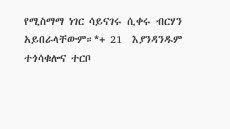የሚስማማ ነገር ሳይናገሩ ሲቀሩ ብርሃን አይበራላቸውም።*+ 21  እያንዳንዱም ተጎሳቁሎና ተርቦ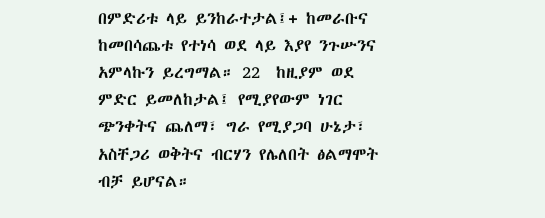በምድሪቱ ላይ ይንከራተታል፤+ ከመራቡና ከመበሳጨቱ የተነሳ ወደ ላይ እያየ ንጉሡንና አምላኩን ይረግማል። 22  ከዚያም ወደ ምድር ይመለከታል፤ የሚያየውም ነገር ጭንቀትና ጨለማ፣ ግራ የሚያጋባ ሁኔታ፣ አስቸጋሪ ወቅትና ብርሃን የሌለበት ፅልማሞት ብቻ ይሆናል።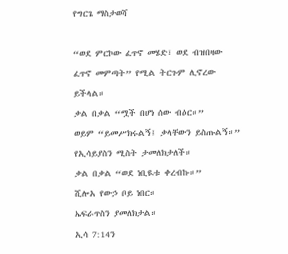የግርጌ ማስታወሻ

“ወደ ምርኮው ፈጥኖ መሄድ፣ ወደ ብዝበዛው ፈጥኖ መምጣት” የሚል ትርጉም ሊኖረው ይችላል።
ቃል በቃል “ሟች በሆነ ሰው ብዕር።”
ወይም “ይመሥክሩልኝ፤ ቃላቸውን ይስጡልኝ።”
የኢሳይያስን ሚስት ታመለክታለች።
ቃል በቃል “ወደ ነቢዪቱ ቀረብኩ።”
ሺሎአ የውኃ ቦይ ነበር።
ኤፍራጥስን ያመለክታል።
ኢሳ 7:14ን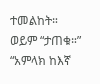ተመልከት።
ወይም “ታጠቁ።”
“አምላክ ከእኛ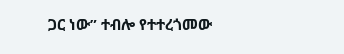ጋር ነው” ተብሎ የተተረጎመው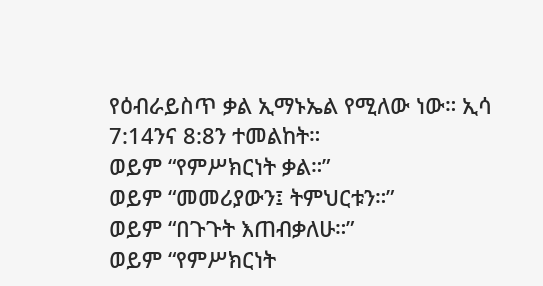የዕብራይስጥ ቃል ኢማኑኤል የሚለው ነው። ኢሳ 7:14ንና 8:8ን ተመልከት።
ወይም “የምሥክርነት ቃል።”
ወይም “መመሪያውን፤ ትምህርቱን።”
ወይም “በጉጉት እጠብቃለሁ።”
ወይም “የምሥክርነት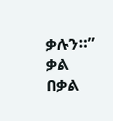ቃሉን።”
ቃል በቃል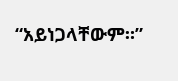“አይነጋላቸውም።”